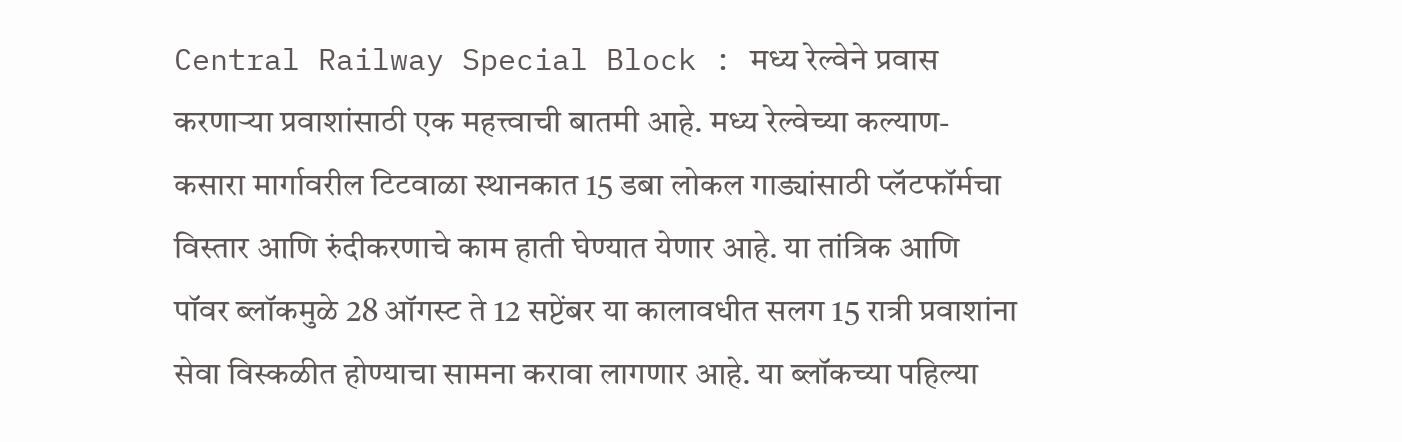Central Railway Special Block : मध्य रेल्वेने प्रवास करणाऱ्या प्रवाशांसाठी एक महत्त्वाची बातमी आहे. मध्य रेल्वेच्या कल्याण-कसारा मार्गावरील टिटवाळा स्थानकात 15 डबा लोकल गाड्यांसाठी प्लॅटफॉर्मचा विस्तार आणि रुंदीकरणाचे काम हाती घेण्यात येणार आहे. या तांत्रिक आणि पॉवर ब्लॉकमुळे 28 ऑगस्ट ते 12 सप्टेंबर या कालावधीत सलग 15 रात्री प्रवाशांना सेवा विस्कळीत होण्याचा सामना करावा लागणार आहे. या ब्लॉकच्या पहिल्या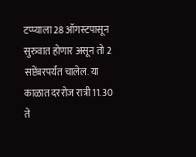टप्प्याला 28 ऑगस्टपासून सुरुवात होणार असून तो 2 सप्टेंबरपर्यंत चालेल. या काळात दररोज रात्री 11.30 ते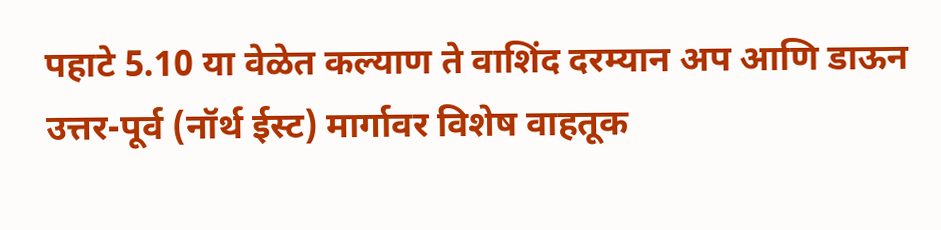पहाटे 5.10 या वेळेत कल्याण ते वाशिंद दरम्यान अप आणि डाऊन उत्तर-पूर्व (नॉर्थ ईस्ट) मार्गावर विशेष वाहतूक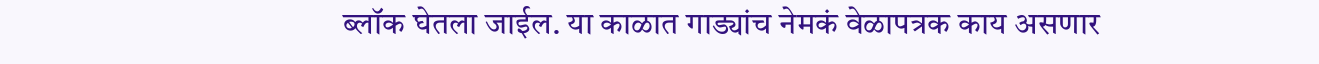ब्लॉक घेतला जाईल. या काळात गाड्यांच नेमकं वेळापत्रक काय असणार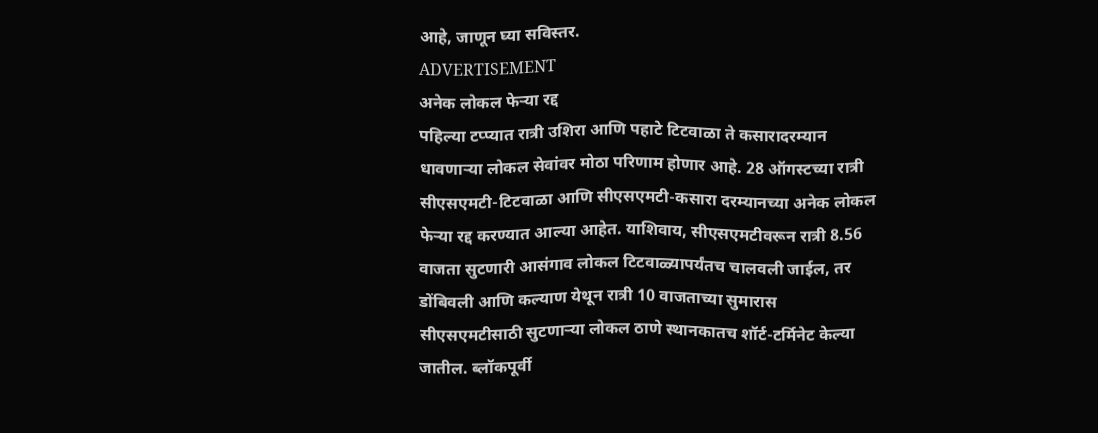आहे, जाणून घ्या सविस्तर.
ADVERTISEMENT
अनेक लोकल फेऱ्या रद्द
पहिल्या टप्प्यात रात्री उशिरा आणि पहाटे टिटवाळा ते कसारादरम्यान धावणाऱ्या लोकल सेवांवर मोठा परिणाम होणार आहे. 28 ऑगस्टच्या रात्री सीएसएमटी-टिटवाळा आणि सीएसएमटी-कसारा दरम्यानच्या अनेक लोकल फेऱ्या रद्द करण्यात आल्या आहेत. याशिवाय, सीएसएमटीवरून रात्री 8.56 वाजता सुटणारी आसंगाव लोकल टिटवाळ्यापर्यंतच चालवली जाईल, तर डोंबिवली आणि कल्याण येथून रात्री 10 वाजताच्या सुमारास सीएसएमटीसाठी सुटणाऱ्या लोकल ठाणे स्थानकातच शॉर्ट-टर्मिनेट केल्या जातील. ब्लॉकपूर्वी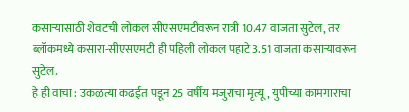कसाऱ्यासाठी शेवटची लोकल सीएसएमटीवरून रात्री 10.47 वाजता सुटेल, तर ब्लॉकमध्ये कसारा-सीएसएमटी ही पहिली लोकल पहाटे 3.51 वाजता कसाऱ्यावरून सुटेल.
हे ही वाचा : उकळत्या कढईत पडून 25 वर्षीय मजुराचा मृत्यू, युपीच्या कामगाराचा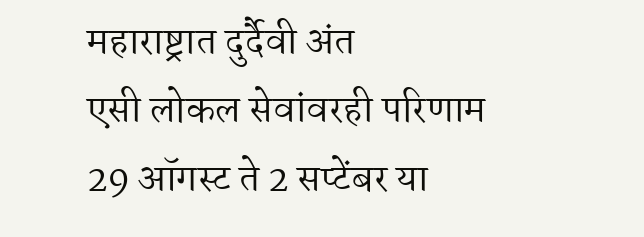महाराष्ट्रात दुर्दैवी अंत
एसी लोकल सेवांवरही परिणाम
29 ऑगस्ट ते 2 सप्टेंबर या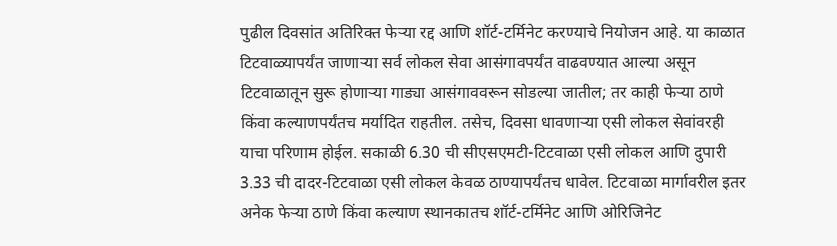पुढील दिवसांत अतिरिक्त फेऱ्या रद्द आणि शॉर्ट-टर्मिनेट करण्याचे नियोजन आहे. या काळात टिटवाळ्यापर्यंत जाणाऱ्या सर्व लोकल सेवा आसंगावपर्यंत वाढवण्यात आल्या असून टिटवाळातून सुरू होणाऱ्या गाड्या आसंगाववरून सोडल्या जातील; तर काही फेऱ्या ठाणे किंवा कल्याणपर्यंतच मर्यादित राहतील. तसेच, दिवसा धावणाऱ्या एसी लोकल सेवांवरही याचा परिणाम होईल. सकाळी 6.30 ची सीएसएमटी-टिटवाळा एसी लोकल आणि दुपारी 3.33 ची दादर-टिटवाळा एसी लोकल केवळ ठाण्यापर्यंतच धावेल. टिटवाळा मार्गावरील इतर अनेक फेऱ्या ठाणे किंवा कल्याण स्थानकातच शॉर्ट-टर्मिनेट आणि ओरिजिनेट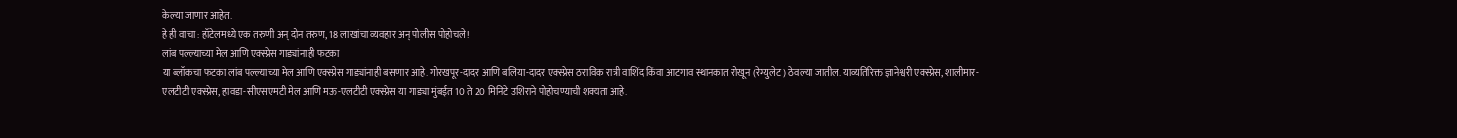केल्या जाणार आहेत.
हे ही वाचा : हॉटेलमध्ये एक तरुणी अन् दोन तरुण, 18 लाखांचा व्यवहार अन् पोलीस पोहोचले!
लांब पल्ल्याच्या मेल आणि एक्स्प्रेस गाड्यांनाही फटका
या ब्लॉकचा फटका लांब पल्ल्याच्या मेल आणि एक्स्प्रेस गाड्यांनाही बसणार आहे. गोरखपूर-दादर आणि बलिया-दादर एक्स्प्रेस ठराविक रात्री वाशिंद किंवा आटगाव स्थानकात रोखून (रेग्युलेट) ठेवल्या जातील. याव्यतिरिक्त ज्ञानेश्वरी एक्स्प्रेस, शालीमार-एलटीटी एक्स्प्रेस, हावडा-सीएसएमटी मेल आणि मऊ-एलटीटी एक्स्प्रेस या गाड्या मुंबईत 10 ते 20 मिनिटे उशिराने पोहोचण्याची शक्यता आहे.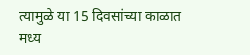त्यामुळे या 15 दिवसांच्या काळात मध्य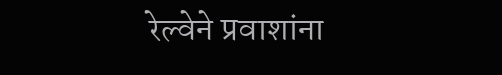रेल्वेने प्रवाशांना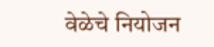वेळेचे नियोजन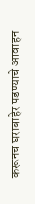करूनच घराबाहेर पडण्याचे आवाहन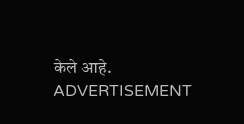केले आहे.
ADVERTISEMENT